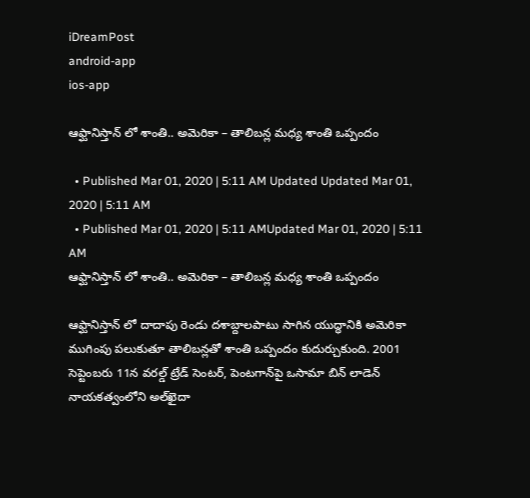iDreamPost
android-app
ios-app

ఆఫ్ఘానిస్తాన్ లో శాంతి.. అమెరికా – తాలిబన్ల మధ్య శాంతి ఒప్పందం

  • Published Mar 01, 2020 | 5:11 AM Updated Updated Mar 01, 2020 | 5:11 AM
  • Published Mar 01, 2020 | 5:11 AMUpdated Mar 01, 2020 | 5:11 AM
ఆఫ్ఘానిస్తాన్ లో శాంతి.. అమెరికా – తాలిబన్ల మధ్య శాంతి ఒప్పందం

ఆఫ్ఘానిస్తాన్ లో దాదాపు రెండు దశాబ్దాలపాటు సాగిన యుద్ధానికి అమెరికా ముగింపు పలుకుతూ తాలిబన్లతో శాంతి ఒప్పందం కుదుర్చుకుంది. 2001 సెప్టెంబరు 11న వరల్డ్ ట్రేడ్ సెంటర్, పెంటగాన్‌పై ఒసామా బిన్ లాడెన్ నాయకత్వంలోని అల్‌ఖైదా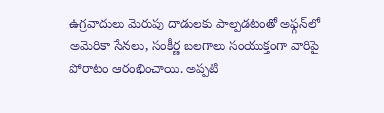ఉగ్రవాదులు మెరుపు దాడులకు పాల్పడటంతో అఫ్గన్‌‌లో అమెరికా సేనలు, సంకీర్ణ బలగాలు సంయుక్తంగా వారిపై పోరాటం ఆరంభించాయి. అప్పటి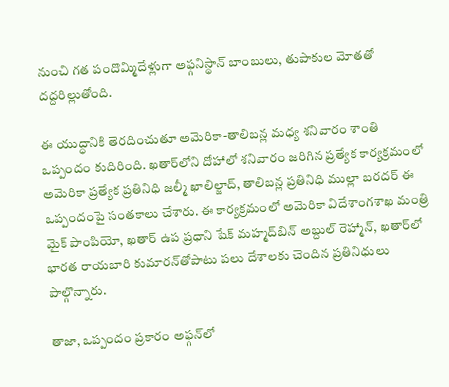నుంచి గత పందొమ్మిదేళ్లుగా అఫ్గనిస్థాన్ బాంబులు, తుపాకుల మోతతో దద్దరిల్లుతోంది.

ఈ యుద్ధానికి తెరదించుతూ అమెరికా-తాలిబన్ల మధ్య శనివారం శాంతి ఒప్పందం కుదిరింది. ఖతార్‌లోని దోహాలో శనివారం జరిగిన ప్రత్యేక కార్యక్రమంలో అమెరికా ప్రత్యేక ప్రతినిధి జల్మీ ఖాలిల్జాద్‌, తాలిబన్ల ప్రతినిధి ముల్లా బరదర్‌ ఈ ఒప్పందంపై సంతకాలు చేశారు. ఈ కార్యక్రమంలో అమెరికా విదేశాంగశాఖ మంత్రి మైక్‌ పాంపియో, ఖతార్‌ ఉప ప్రధాని షేక్‌ మహ్మద్‌బిన్‌ అబ్దుల్‌ రెహ్మాన్‌, ఖతార్‌లో భారత రాయబారి కుమారన్‌తోపాటు పలు దేశాలకు చెందిన ప్రతినిధులు పాల్గొన్నారు.

తాజా, ఒప్పందం ప్రకారం అఫ్గన్‌లో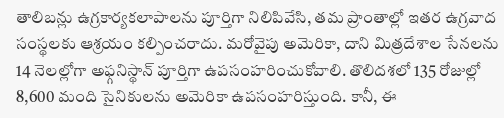తాలిబన్లు ఉగ్రకార్యకలాపాలను పూర్తిగా నిలిపివేసి, తమ ప్రాంతాల్లో ఇతర ఉగ్రవాద సంస్థలకు ఆశ్రయం కల్పించరాదు. మరోవైపు అమెరికా, దాని మిత్రదేశాల సేనలను 14 నెలల్లోగా అఫ్గనిస్థాన్ పూర్తిగా ఉపసంహరించుకోవాలి. తొలిదశలో 135 రోజుల్లో 8,600 మంది సైనికులను అమెరికా ఉపసంహరిస్తుంది. కానీ, ఈ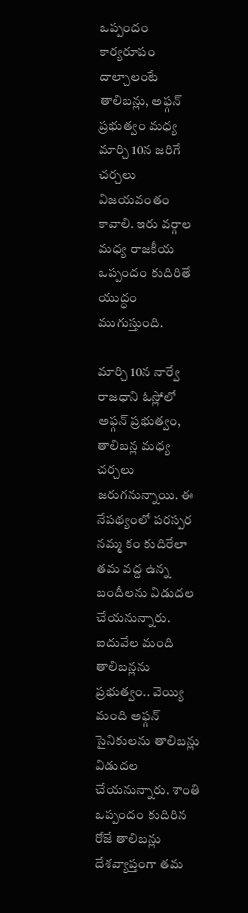ఒప్పందం కార్యరూపం దాల్చాలంటే తాలిబన్లు, అఫ్గన్‌ ప్రభుత్వం మధ్య మార్చి 10న జరిగే చర్చలు విజయవంతం కావాలి. ఇరు వర్గాల మధ్య రాజకీయ ఒప్పందం కుదిరితే యుద్ధం ముగుస్తుంది.

మార్చి 10న నార్వే రాజధాని ఓస్లోలో అఫ్గన్‌ ప్రభుత్వం, తాలిబన్ల మధ్య చర్చలు జరుగనున్నాయి. ఈ నేపథ్యంలో పరస్పర నమ్మ కం కుదిరేలా తమ వద్ద ఉన్న బందీలను విడుదల చేయనున్నారు. ఐదువేల మంది తాలిబన్లను ప్రభుత్వం.. వెయ్యి మంది అఫ్గన్ సైనికులను తాలిబన్లు విడుదల చేయనున్నారు. శాంతి ఒప్పందం కుదిరిన రోజే తాలిబన్లు దేశవ్యాప్తంగా తమ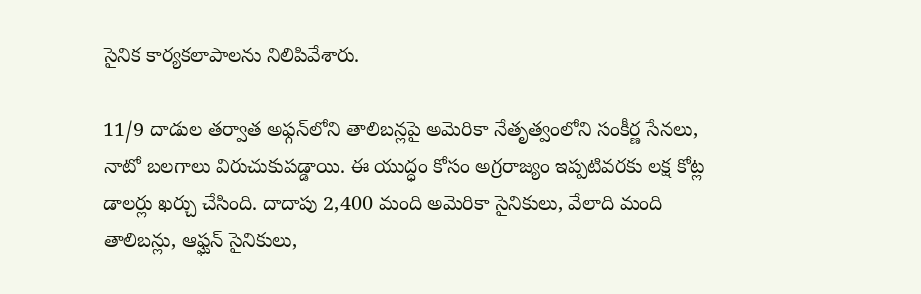సైనిక కార్యకలాపాలను నిలిపివేశారు.

11/9 దాడుల తర్వాత అఫ్గన్‌లోని తాలిబన్లపై అమెరికా నేతృత్వంలోని సంకీర్ణ సేనలు, నాటో బలగాలు విరుచుకుపడ్డాయి. ఈ యుద్ధం కోసం అగ్రరాజ్యం ఇప్పటివరకు లక్ష కోట్ల డాలర్లు ఖర్చు చేసింది. దాదాపు 2,400 మంది అమెరికా సైనికులు, వేలాది మంది తాలిబన్లు, ఆఫ్ఘన్‌ సైనికులు,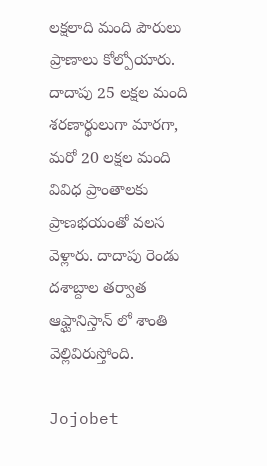లక్షలాది మంది పౌరులు ప్రాణాలు కోల్పోయారు. దాదాపు 25 లక్షల మంది శరణార్థులుగా మారగా, మరో 20 లక్షల మంది వివిధ ప్రాంతాలకు ప్రాణభయంతో వలస వెళ్లారు. దాదాపు రెండు దశాబ్దాల తర్వాత ఆఫ్ఘానిస్తాన్ లో శాంతి వెల్లివిరుస్తోంది.

Jojobet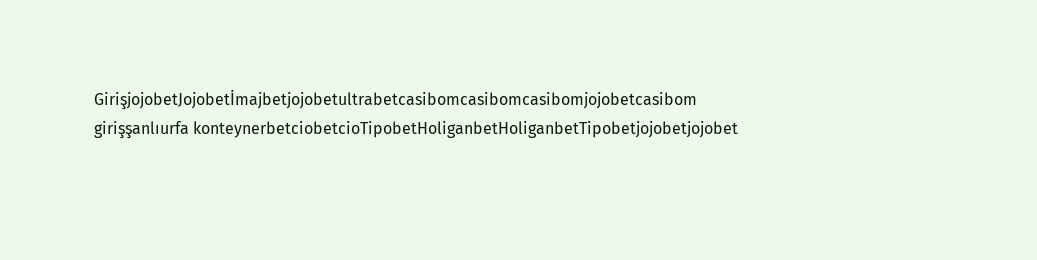GirişjojobetJojobetİmajbetjojobetultrabetcasibomcasibomcasibomjojobetcasibom girişşanlıurfa konteynerbetciobetcioTipobetHoliganbetHoliganbetTipobetjojobetjojobet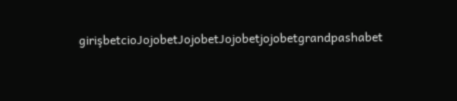girişbetcioJojobetJojobetJojobetjojobetgrandpashabet